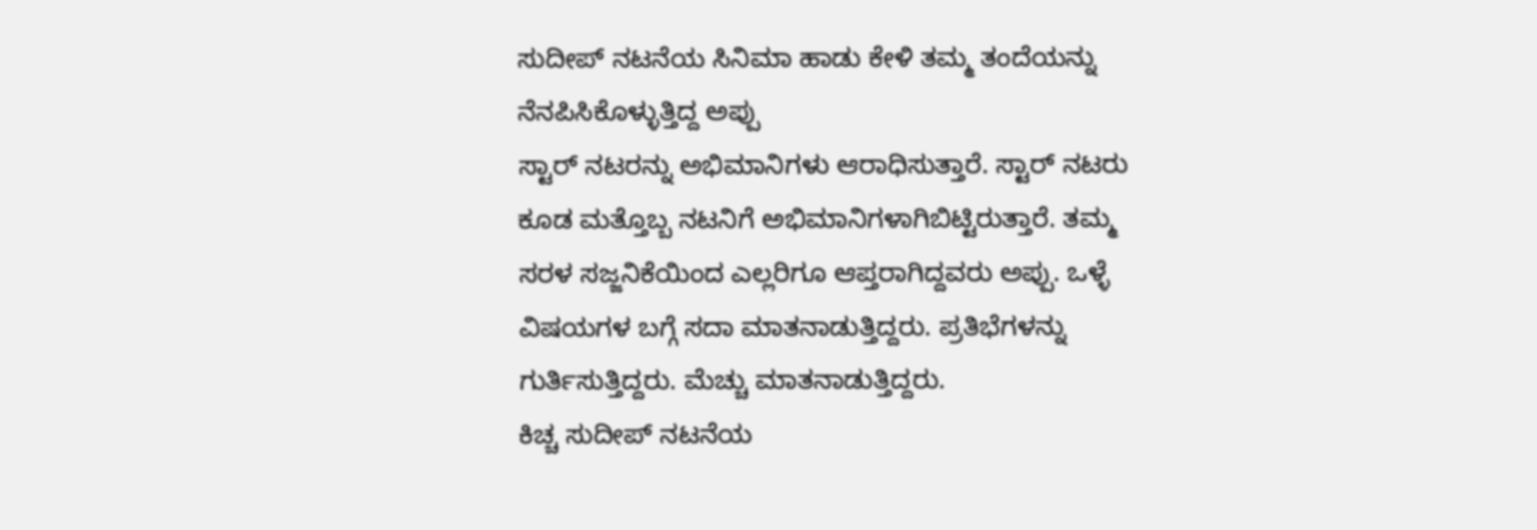ಸುದೀಪ್ ನಟನೆಯ ಸಿನಿಮಾ ಹಾಡು ಕೇಳಿ ತಮ್ಮ ತಂದೆಯನ್ನು ನೆನಪಿಸಿಕೊಳ್ಳುತ್ತಿದ್ದ ಅಪ್ಪು
ಸ್ಟಾರ್ ನಟರನ್ನು ಅಭಿಮಾನಿಗಳು ಆರಾಧಿಸುತ್ತಾರೆ. ಸ್ಟಾರ್ ನಟರು ಕೂಡ ಮತ್ತೊಬ್ಬ ನಟನಿಗೆ ಅಭಿಮಾನಿಗಳಾಗಿಬಿಟ್ಟಿರುತ್ತಾರೆ. ತಮ್ಮ ಸರಳ ಸಜ್ಜನಿಕೆಯಿಂದ ಎಲ್ಲರಿಗೂ ಆಪ್ತರಾಗಿದ್ದವರು ಅಪ್ಪು. ಒಳ್ಳೆ ವಿಷಯಗಳ ಬಗ್ಗೆ ಸದಾ ಮಾತನಾಡುತ್ತಿದ್ದರು. ಪ್ರತಿಭೆಗಳನ್ನು ಗುರ್ತಿಸುತ್ತಿದ್ದರು. ಮೆಚ್ಚು ಮಾತನಾಡುತ್ತಿದ್ದರು.
ಕಿಚ್ಚ ಸುದೀಪ್ ನಟನೆಯ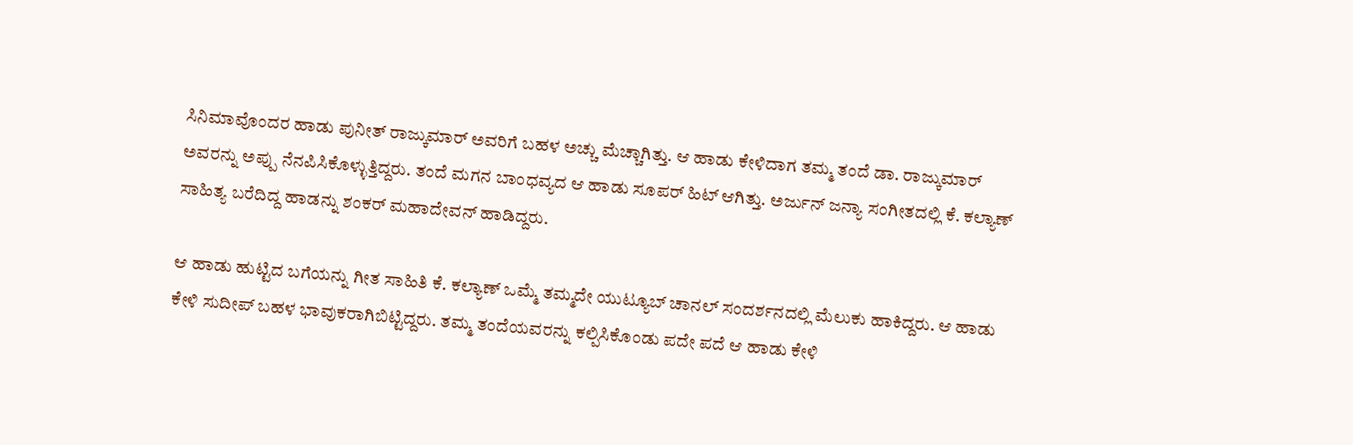ಸಿನಿಮಾವೊಂದರ ಹಾಡು ಪುನೀತ್ ರಾಜ್ಕುಮಾರ್ ಅವರಿಗೆ ಬಹಳ ಅಚ್ಚು ಮೆಚ್ಚಾಗಿತ್ತು. ಆ ಹಾಡು ಕೇಳಿದಾಗ ತಮ್ಮ ತಂದೆ ಡಾ. ರಾಜ್ಕುಮಾರ್ ಅವರನ್ನು ಅಪ್ಪು ನೆನಪಿಸಿಕೊಳ್ಳುತ್ತಿದ್ದರು. ತಂದೆ ಮಗನ ಬಾಂಧವ್ಯದ ಆ ಹಾಡು ಸೂಪರ್ ಹಿಟ್ ಆಗಿತ್ತು. ಅರ್ಜುನ್ ಜನ್ಯಾ ಸಂಗೀತದಲ್ಲಿ ಕೆ. ಕಲ್ಯಾಣ್ ಸಾಹಿತ್ಯ ಬರೆದಿದ್ದ ಹಾಡನ್ನು ಶಂಕರ್ ಮಹಾದೇವನ್ ಹಾಡಿದ್ದರು.

ಆ ಹಾಡು ಹುಟ್ಟಿದ ಬಗೆಯನ್ನು ಗೀತ ಸಾಹಿತಿ ಕೆ. ಕಲ್ಯಾಣ್ ಒಮ್ಮೆ ತಮ್ಮದೇ ಯುಟ್ಯೂಬ್ ಚಾನಲ್ ಸಂದರ್ಶನದಲ್ಲಿ ಮೆಲುಕು ಹಾಕಿದ್ದರು. ಆ ಹಾಡು ಕೇಳಿ ಸುದೀಪ್ ಬಹಳ ಭಾವುಕರಾಗಿಬಿಟ್ಟಿದ್ದರು. ತಮ್ಮ ತಂದೆಯವರನ್ನು ಕಲ್ಪಿಸಿಕೊಂಡು ಪದೇ ಪದೆ ಆ ಹಾಡು ಕೇಳಿ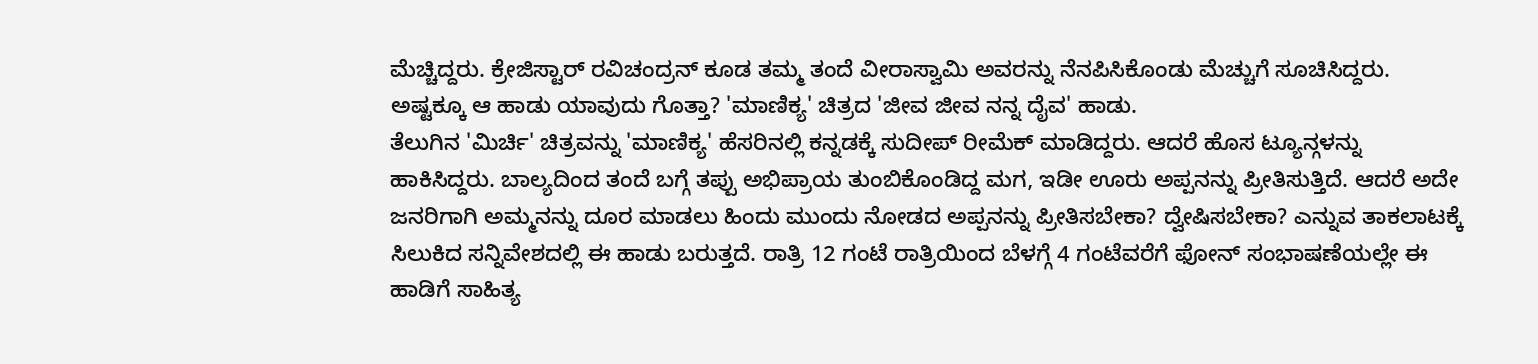ಮೆಚ್ಚಿದ್ದರು. ಕ್ರೇಜಿಸ್ಟಾರ್ ರವಿಚಂದ್ರನ್ ಕೂಡ ತಮ್ಮ ತಂದೆ ವೀರಾಸ್ವಾಮಿ ಅವರನ್ನು ನೆನಪಿಸಿಕೊಂಡು ಮೆಚ್ಚುಗೆ ಸೂಚಿಸಿದ್ದರು. ಅಷ್ಟಕ್ಕೂ ಆ ಹಾಡು ಯಾವುದು ಗೊತ್ತಾ? 'ಮಾಣಿಕ್ಯ' ಚಿತ್ರದ 'ಜೀವ ಜೀವ ನನ್ನ ದೈವ' ಹಾಡು.
ತೆಲುಗಿನ 'ಮಿರ್ಚಿ' ಚಿತ್ರವನ್ನು 'ಮಾಣಿಕ್ಯ' ಹೆಸರಿನಲ್ಲಿ ಕನ್ನಡಕ್ಕೆ ಸುದೀಪ್ ರೀಮೆಕ್ ಮಾಡಿದ್ದರು. ಆದರೆ ಹೊಸ ಟ್ಯೂನ್ಗಳನ್ನು ಹಾಕಿಸಿದ್ದರು. ಬಾಲ್ಯದಿಂದ ತಂದೆ ಬಗ್ಗೆ ತಪ್ಪು ಅಭಿಪ್ರಾಯ ತುಂಬಿಕೊಂಡಿದ್ದ ಮಗ, ಇಡೀ ಊರು ಅಪ್ಪನನ್ನು ಪ್ರೀತಿಸುತ್ತಿದೆ. ಆದರೆ ಅದೇ ಜನರಿಗಾಗಿ ಅಮ್ಮನನ್ನು ದೂರ ಮಾಡಲು ಹಿಂದು ಮುಂದು ನೋಡದ ಅಪ್ಪನನ್ನು ಪ್ರೀತಿಸಬೇಕಾ? ದ್ವೇಷಿಸಬೇಕಾ? ಎನ್ನುವ ತಾಕಲಾಟಕ್ಕೆ ಸಿಲುಕಿದ ಸನ್ನಿವೇಶದಲ್ಲಿ ಈ ಹಾಡು ಬರುತ್ತದೆ. ರಾತ್ರಿ 12 ಗಂಟೆ ರಾತ್ರಿಯಿಂದ ಬೆಳಗ್ಗೆ 4 ಗಂಟೆವರೆಗೆ ಫೋನ್ ಸಂಭಾಷಣೆಯಲ್ಲೇ ಈ ಹಾಡಿಗೆ ಸಾಹಿತ್ಯ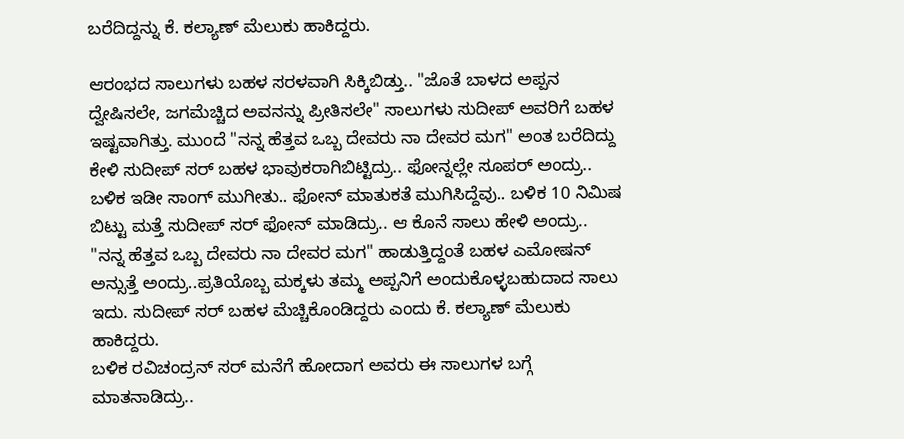ಬರೆದಿದ್ದನ್ನು ಕೆ. ಕಲ್ಯಾಣ್ ಮೆಲುಕು ಹಾಕಿದ್ದರು.

ಆರಂಭದ ಸಾಲುಗಳು ಬಹಳ ಸರಳವಾಗಿ ಸಿಕ್ಕಿಬಿಡ್ತು.. "ಜೊತೆ ಬಾಳದ ಅಪ್ಪನ ದ್ವೇಷಿಸಲೇ, ಜಗಮೆಚ್ಚಿದ ಅವನನ್ನು ಪ್ರೀತಿಸಲೇ" ಸಾಲುಗಳು ಸುದೀಪ್ ಅವರಿಗೆ ಬಹಳ ಇಷ್ಟವಾಗಿತ್ತು. ಮುಂದೆ "ನನ್ನ ಹೆತ್ತವ ಒಬ್ಬ ದೇವರು ನಾ ದೇವರ ಮಗ" ಅಂತ ಬರೆದಿದ್ದು ಕೇಳಿ ಸುದೀಪ್ ಸರ್ ಬಹಳ ಭಾವುಕರಾಗಿಬಿಟ್ಟಿದ್ರು.. ಫೋನ್ನಲ್ಲೇ ಸೂಪರ್ ಅಂದ್ರು.. ಬಳಿಕ ಇಡೀ ಸಾಂಗ್ ಮುಗೀತು.. ಫೋನ್ ಮಾತುಕತೆ ಮುಗಿಸಿದ್ದೆವು.. ಬಳಿಕ 10 ನಿಮಿಷ ಬಿಟ್ಟು ಮತ್ತೆ ಸುದೀಪ್ ಸರ್ ಫೋನ್ ಮಾಡಿದ್ರು.. ಆ ಕೊನೆ ಸಾಲು ಹೇಳಿ ಅಂದ್ರು.. "ನನ್ನ ಹೆತ್ತವ ಒಬ್ಬ ದೇವರು ನಾ ದೇವರ ಮಗ" ಹಾಡುತ್ತಿದ್ದಂತೆ ಬಹಳ ಎಮೋಷನ್ ಅನ್ಸುತ್ತೆ ಅಂದ್ರು..ಪ್ರತಿಯೊಬ್ಬ ಮಕ್ಕಳು ತಮ್ಮ ಅಪ್ಪನಿಗೆ ಅಂದುಕೊಳ್ಳಬಹುದಾದ ಸಾಲು ಇದು. ಸುದೀಪ್ ಸರ್ ಬಹಳ ಮೆಚ್ಚಿಕೊಂಡಿದ್ದರು ಎಂದು ಕೆ. ಕಲ್ಯಾಣ್ ಮೆಲುಕು ಹಾಕಿದ್ದರು.
ಬಳಿಕ ರವಿಚಂದ್ರನ್ ಸರ್ ಮನೆಗೆ ಹೋದಾಗ ಅವರು ಈ ಸಾಲುಗಳ ಬಗ್ಗೆ ಮಾತನಾಡಿದ್ರು..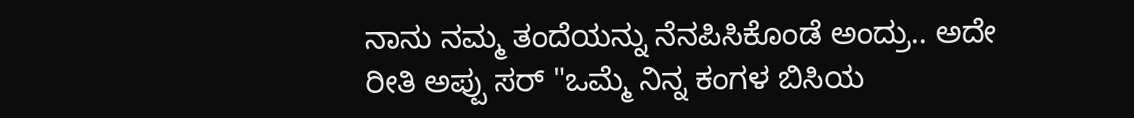ನಾನು ನಮ್ಮ ತಂದೆಯನ್ನು ನೆನಪಿಸಿಕೊಂಡೆ ಅಂದ್ರು.. ಅದೇ ರೀತಿ ಅಪ್ಪು ಸರ್ "ಒಮ್ಮೆ ನಿನ್ನ ಕಂಗಳ ಬಿಸಿಯ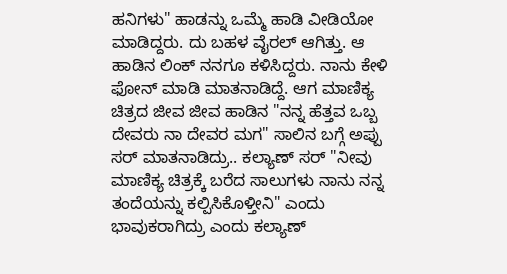ಹನಿಗಳು" ಹಾಡನ್ನು ಒಮ್ಮೆ ಹಾಡಿ ವೀಡಿಯೋ ಮಾಡಿದ್ದರು. ದು ಬಹಳ ವೈರಲ್ ಆಗಿತ್ತು. ಆ ಹಾಡಿನ ಲಿಂಕ್ ನನಗೂ ಕಳಿಸಿದ್ದರು. ನಾನು ಕೇಳಿ ಫೋನ್ ಮಾಡಿ ಮಾತನಾಡಿದ್ದೆ. ಆಗ ಮಾಣಿಕ್ಯ ಚಿತ್ರದ ಜೀವ ಜೀವ ಹಾಡಿನ "ನನ್ನ ಹೆತ್ತವ ಒಬ್ಬ ದೇವರು ನಾ ದೇವರ ಮಗ" ಸಾಲಿನ ಬಗ್ಗೆ ಅಪ್ಪು ಸರ್ ಮಾತನಾಡಿದ್ರು.. ಕಲ್ಯಾಣ್ ಸರ್ "ನೀವು ಮಾಣಿಕ್ಯ ಚಿತ್ರಕ್ಕೆ ಬರೆದ ಸಾಲುಗಳು ನಾನು ನನ್ನ ತಂದೆಯನ್ನು ಕಲ್ಪಿಸಿಕೊಳ್ತೀನಿ" ಎಂದು ಭಾವುಕರಾಗಿದ್ರು ಎಂದು ಕಲ್ಯಾಣ್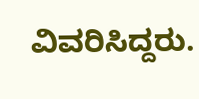ವಿವರಿಸಿದ್ದರು.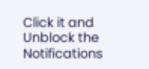Click it and Unblock the Notifications